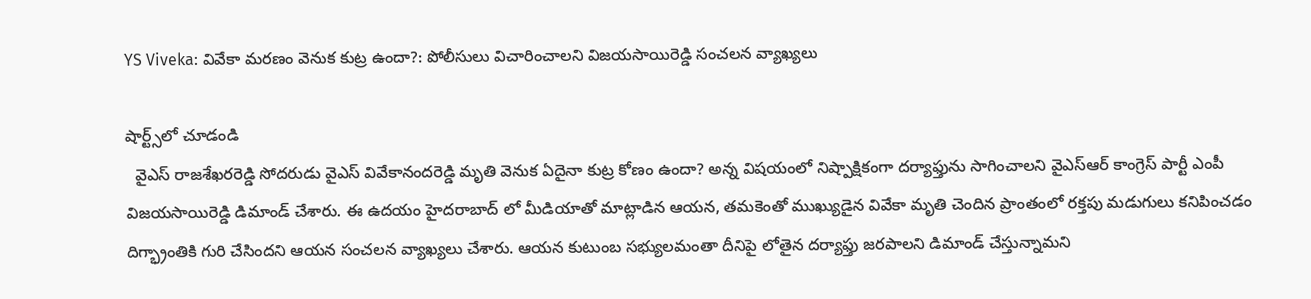YS Viveka: వివేకా మరణం వెనుక కుట్ర ఉందా?: పోలీసులు విచారించాలని విజయసాయిరెడ్డి సంచలన వ్యాఖ్యలు

షార్ట్స్‌లో చూడండి
  వైఎస్ రాజశేఖరరెడ్డి సోదరుడు వైఎస్ వివేకానందరెడ్డి మృతి వెనుక ఏదైనా కుట్ర కోణం ఉందా? అన్న విషయంలో నిష్పాక్షికంగా దర్యాఫ్తును సాగించాలని వైఎస్ఆర్ కాంగ్రెస్ పార్టీ ఎంపీ విజయసాయిరెడ్డి డిమాండ్ చేశారు. ఈ ఉదయం హైదరాబాద్ లో మీడియాతో మాట్లాడిన ఆయన, తమకెంతో ముఖ్యుడైన వివేకా మృతి చెందిన ప్రాంతంలో రక్తపు మడుగులు కనిపించడం దిగ్భ్రాంతికి గురి చేసిందని ఆయన సంచలన వ్యాఖ్యలు చేశారు. ఆయన కుటుంబ సభ్యులమంతా దీనిపై లోతైన దర్యాఫ్తు జరపాలని డిమాండ్ చేస్తున్నామని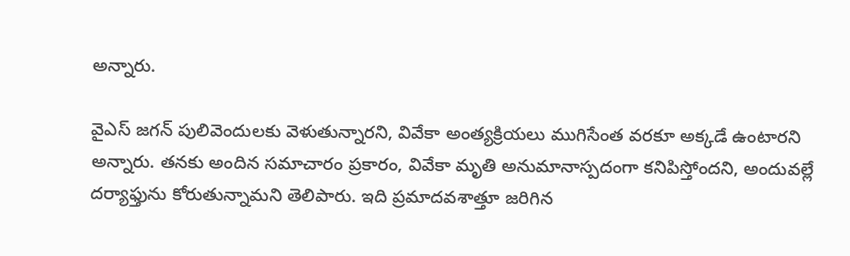అన్నారు.

వైఎస్ జగన్ పులివెందులకు వెళుతున్నారని, వివేకా అంత్యక్రియలు ముగిసేంత వరకూ అక్కడే ఉంటారని అన్నారు. తనకు అందిన సమాచారం ప్రకారం, వివేకా మృతి అనుమానాస్పదంగా కనిపిస్తోందని, అందువల్లే దర్యాఫ్తును కోరుతున్నామని తెలిపారు. ఇది ప్రమాదవశాత్తూ జరిగిన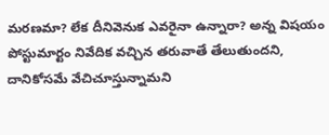మరణమా? లేక దీనివెనుక ఎవరైనా ఉన్నారా? అన్న విషయం పోస్టుమార్టం నివేదిక వచ్చిన తరువాతే తేలుతుందని, దానికోసమే వేచిచూస్తున్నామని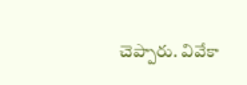చెప్పారు. వివేకా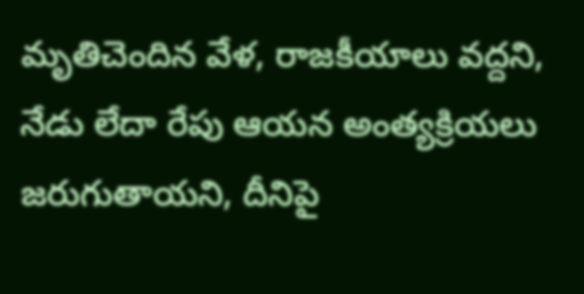మృతిచెందిన వేళ, రాజకీయాలు వద్దని, నేడు లేదా రేపు ఆయన అంత్యక్రియలు జరుగుతాయని, దీనిపై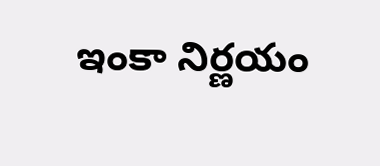ఇంకా నిర్ణయం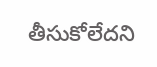తీసుకోలేదని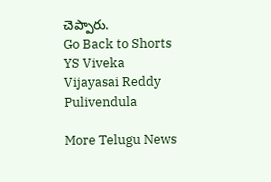చెప్పారు.
Go Back to Shorts
YS Viveka
Vijayasai Reddy
Pulivendula

More Telugu News